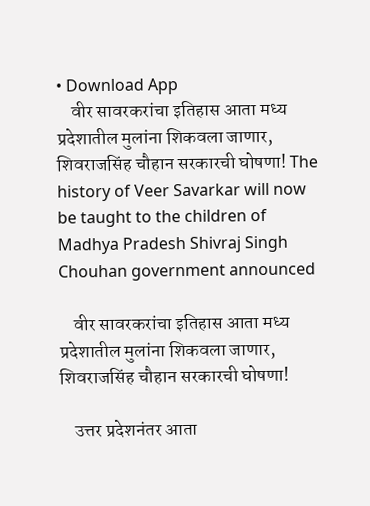• Download App
    वीर सावरकरांचा इतिहास आता मध्य प्रदेशातील मुलांना शिकवला जाणार, शिवराजसिंह चौहान सरकारची घोषणा! The history of Veer Savarkar will now be taught to the children of Madhya Pradesh Shivraj Singh Chouhan government announced

    वीर सावरकरांचा इतिहास आता मध्य प्रदेशातील मुलांना शिकवला जाणार, शिवराजसिंह चौहान सरकारची घोषणा!

    उत्तर प्रदेशनंतर आता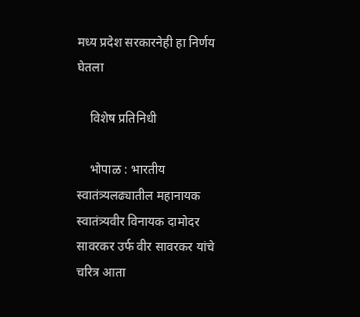मध्य प्रदेश सरकारनेही हा निर्णय घेतला

    विशेष प्रतिनिधी

    भोपाळ : भारतीय स्वातंत्र्यलढ्यातील महानायक स्वातंत्र्यवीर विनायक दामोदर सावरकर उर्फ वीर सावरकर यांचे चरित्र आता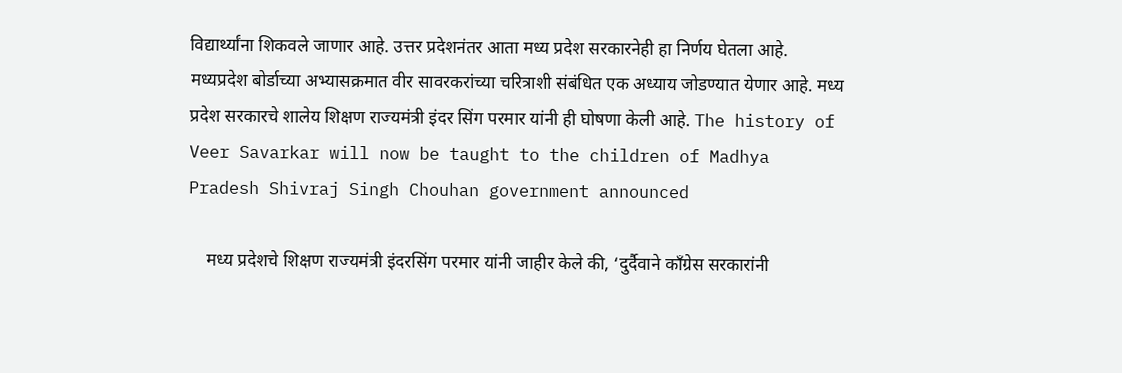विद्यार्थ्यांना शिकवले जाणार आहे. उत्तर प्रदेशनंतर आता मध्य प्रदेश सरकारनेही हा निर्णय घेतला आहे. मध्यप्रदेश बोर्डाच्या अभ्यासक्रमात वीर सावरकरांच्या चरित्राशी संबंधित एक अध्याय जोडण्यात येणार आहे. मध्य प्रदेश सरकारचे शालेय शिक्षण राज्यमंत्री इंदर सिंग परमार यांनी ही घोषणा केली आहे. The history of Veer Savarkar will now be taught to the children of Madhya Pradesh Shivraj Singh Chouhan government announced

    मध्य प्रदेशचे शिक्षण राज्यमंत्री इंदरसिंग परमार यांनी जाहीर केले की, ‘दुर्दैवाने काँग्रेस सरकारांनी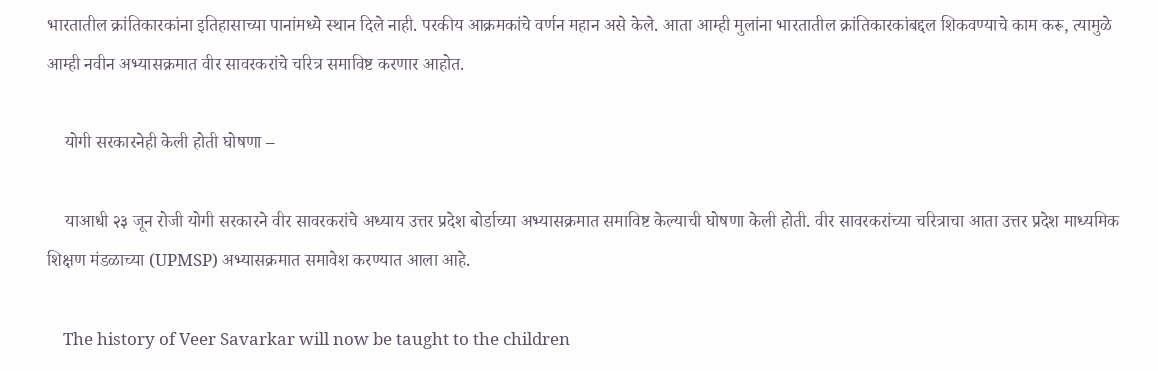भारतातील क्रांतिकारकांना इतिहासाच्या पानांमध्ये स्थान दिले नाही. परकीय आक्रमकांचे वर्णन महान असे केले. आता आम्ही मुलांना भारतातील क्रांतिकारकांबद्दल शिकवण्याचे काम करू, त्यामुळे आम्ही नवीन अभ्यासक्रमात वीर सावरकरांचे चरित्र समाविष्ट करणार आहोत.

    योगी सरकारनेही केली होती घोषणा –

    याआधी २३ जून रोजी योगी सरकारने वीर सावरकरांचे अध्याय उत्तर प्रदेश बोर्डाच्या अभ्यासक्रमात समाविष्ट केल्याची घोषणा केली होती. वीर सावरकरांच्या चरित्राचा आता उत्तर प्रदेश माध्यमिक शिक्षण मंडळाच्या (UPMSP) अभ्यासक्रमात समावेश करण्यात आला आहे.

    The history of Veer Savarkar will now be taught to the children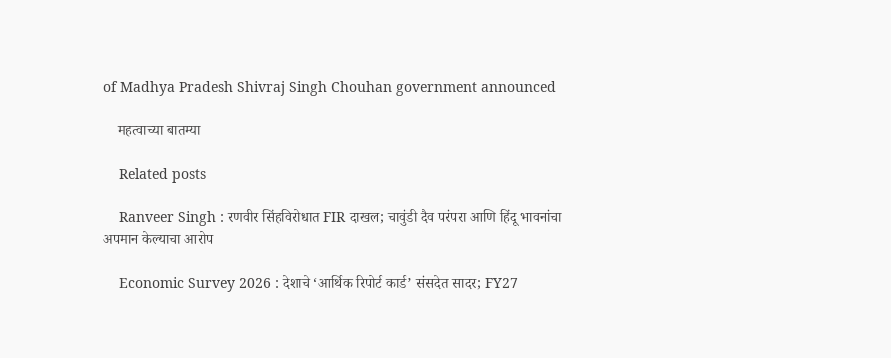of Madhya Pradesh Shivraj Singh Chouhan government announced

    महत्वाच्या बातम्या

    Related posts

    Ranveer Singh : रणवीर सिंहविरोधात FIR दाखल; चावुंडी दैव परंपरा आणि हिंदू भावनांचा अपमान केल्याचा आरोप

    Economic Survey 2026 : देशाचे ‘आर्थिक रिपोर्ट कार्ड’ संसदेत सादर; FY27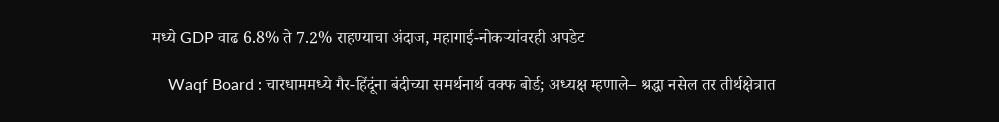मध्ये GDP वाढ 6.8% ते 7.2% राहण्याचा अंदाज, महागाई-नोकऱ्यांवरही अपडेट

    Waqf Board : चारधाममध्ये गैर-हिंदूंना बंदीच्या समर्थनार्थ वक्फ बोर्ड; अध्यक्ष म्हणाले– श्रद्धा नसेल तर तीर्थक्षेत्रात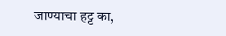जाण्याचा हट्ट का,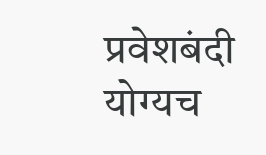प्रवेशबंदी योग्यच